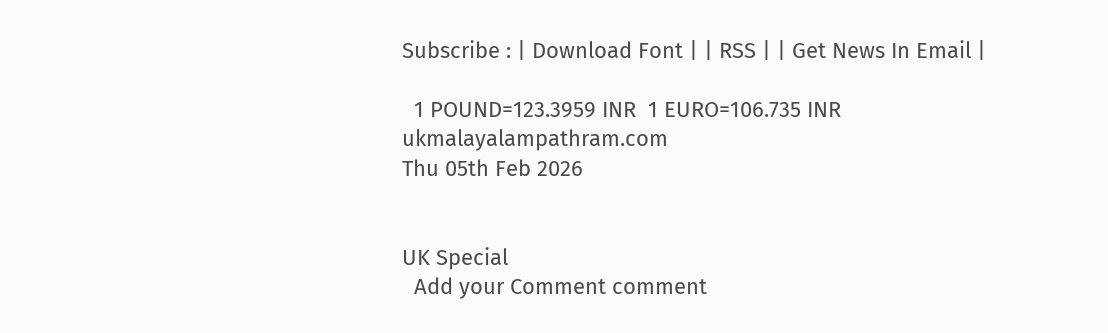Subscribe : | Download Font | | RSS | | Get News In Email |

  1 POUND=123.3959 INR  1 EURO=106.735 INR
ukmalayalampathram.com
Thu 05th Feb 2026


UK Special
  Add your Comment comment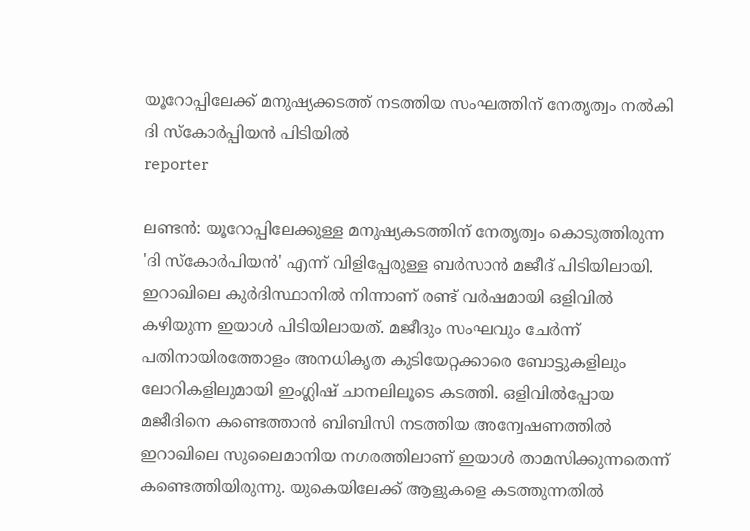യൂറോപ്പിലേക്ക് മനുഷ്യക്കടത്ത് നടത്തിയ സംഘത്തിന് നേതൃത്വം നല്‍കി ദി സ്‌കോര്‍പ്പിയന്‍ പിടിയില്‍
reporter

ലണ്ടന്‍: യൂറോപ്പിലേക്കുള്ള മനുഷ്യകടത്തിന് നേതൃത്വം കൊടുത്തിരുന്ന 'ദി സ്‌കോര്‍പിയന്‍' എന്ന് വിളിപ്പേരുള്ള ബര്‍സാന്‍ മജീദ് പിടിയിലായി. ഇറാഖിലെ കുര്‍ദിസ്ഥാനില്‍ നിന്നാണ് രണ്ട് വര്‍ഷമായി ഒളിവില്‍ കഴിയുന്ന ഇയാള്‍ പിടിയിലായത്. മജീദും സംഘവും ചേര്‍ന്ന് പതിനായിരത്തോളം അനധികൃത കുടിയേറ്റക്കാരെ ബോട്ടുകളിലും ലോറികളിലുമായി ഇംഗ്ലിഷ് ചാനലിലൂടെ കടത്തി. ഒളിവില്‍പ്പോയ മജീദിനെ കണ്ടെത്താന്‍ ബിബിസി നടത്തിയ അന്വേഷണത്തില്‍ ഇറാഖിലെ സുലൈമാനിയ നഗരത്തിലാണ് ഇയാള്‍ താമസിക്കുന്നതെന്ന് കണ്ടെത്തിയിരുന്നു. യുകെയിലേക്ക് ആളുകളെ കടത്തുന്നതില്‍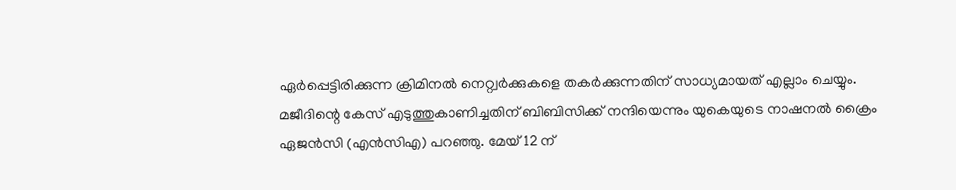ഏര്‍പ്പെട്ടിരിക്കുന്ന ക്രിമിനല്‍ നെറ്റ്വര്‍ക്കുകളെ തകര്‍ക്കുന്നതിന് സാധ്യമായത് എല്ലാം ചെയ്യും. മജീദിന്റെ കേസ് എടുത്തുകാണിച്ചതിന് ബിബിസിക്ക് നന്ദിയെന്നും യുകെയുടെ നാഷനല്‍ ക്രൈം ഏജന്‍സി (എന്‍സിഎ) പറഞ്ഞു. മേയ് 12 ന്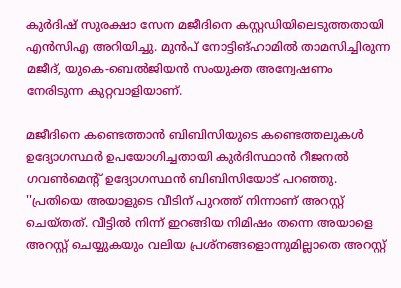കുര്‍ദിഷ് സുരക്ഷാ സേന മജീദിനെ കസ്റ്റഡിയിലെടുത്തതായി എന്‍സിഎ അറിയിച്ചു. മുന്‍പ് നോട്ടിങ്ഹാമില്‍ താമസിച്ചിരുന്ന മജീദ്, യുകെ-ബെല്‍ജിയന്‍ സംയുക്ത അന്വേഷണം നേരിടുന്ന കുറ്റവാളിയാണ്.

മജീദിനെ കണ്ടെത്താന്‍ ബിബിസിയുടെ കണ്ടെത്തലുകള്‍ ഉദ്യോഗസ്ഥര്‍ ഉപയോഗിച്ചതായി കുര്‍ദിസ്ഥാന്‍ റീജനല്‍ ഗവണ്‍മെന്റ് ഉദ്യോഗസ്ഥന്‍ ബിബിസിയോട് പറഞ്ഞു. ''പ്രതിയെ അയാളുടെ വീടിന് പുറത്ത് നിന്നാണ് അറസ്റ്റ് ചെയ്തത്. വീട്ടില്‍ നിന്ന് ഇറങ്ങിയ നിമിഷം തന്നെ അയാളെ അറസ്റ്റ് ചെയ്യുകയും വലിയ പ്രശ്നങ്ങളൊന്നുമില്ലാതെ അറസ്റ്റ്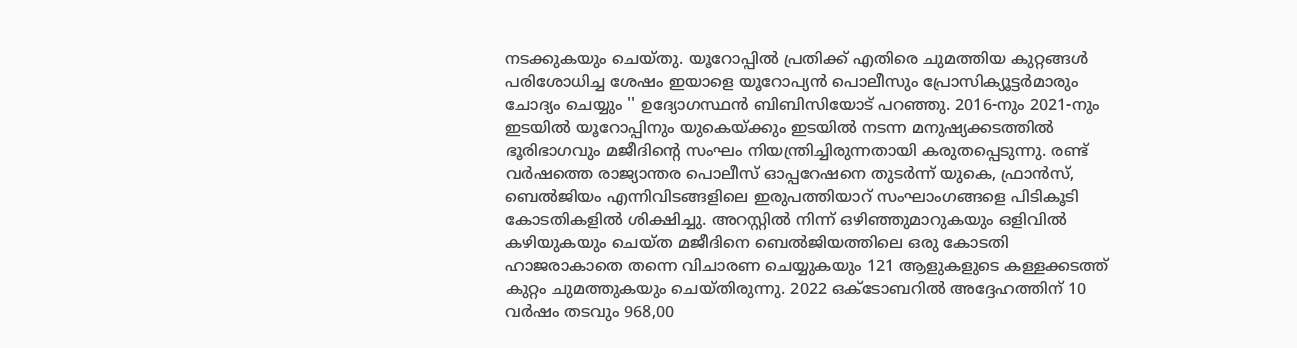നടക്കുകയും ചെയ്തു. യൂറോപ്പില്‍ പ്രതിക്ക് എതിരെ ചുമത്തിയ കുറ്റങ്ങള്‍ പരിശോധിച്ച ശേഷം ഇയാളെ യൂറോപ്യന്‍ പൊലീസും പ്രോസിക്യൂട്ടര്‍മാരും ചോദ്യം ചെയ്യും '' ഉദ്യോഗസ്ഥന്‍ ബിബിസിയോട് പറഞ്ഞു. 2016-നും 2021-നും ഇടയില്‍ യൂറോപ്പിനും യുകെയ്ക്കും ഇടയില്‍ നടന്ന മനുഷ്യക്കടത്തില്‍ ഭൂരിഭാഗവും മജീദിന്റെ സംഘം നിയന്ത്രിച്ചിരുന്നതായി കരുതപ്പെടുന്നു. രണ്ട് വര്‍ഷത്തെ രാജ്യാന്തര പൊലീസ് ഓപ്പറേഷനെ തുടര്‍ന്ന് യുകെ, ഫ്രാന്‍സ്, ബെല്‍ജിയം എന്നിവിടങ്ങളിലെ ഇരുപത്തിയാറ് സംഘാംഗങ്ങളെ പിടികൂടി കോടതികളില്‍ ശിക്ഷിച്ചു. അറസ്റ്റില്‍ നിന്ന് ഒഴിഞ്ഞുമാറുകയും ഒളിവില്‍ കഴിയുകയും ചെയ്ത മജീദിനെ ബെല്‍ജിയത്തിലെ ഒരു കോടതി ഹാജരാകാതെ തന്നെ വിചാരണ ചെയ്യുകയും 121 ആളുകളുടെ കള്ളക്കടത്ത് കുറ്റം ചുമത്തുകയും ചെയ്തിരുന്നു. 2022 ഒക്ടോബറില്‍ അദ്ദേഹത്തിന് 10 വര്‍ഷം തടവും 968,00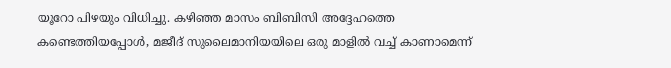യൂറോ പിഴയും വിധിച്ചു. കഴിഞ്ഞ മാസം ബിബിസി അദ്ദേഹത്തെ കണ്ടെത്തിയപ്പോള്‍, മജീദ് സുലൈമാനിയയിലെ ഒരു മാളില്‍ വച്ച് കാണാമെന്ന്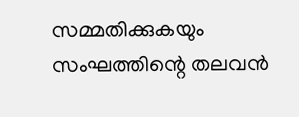സമ്മതിക്കുകയും സംഘത്തിന്റെ തലവന്‍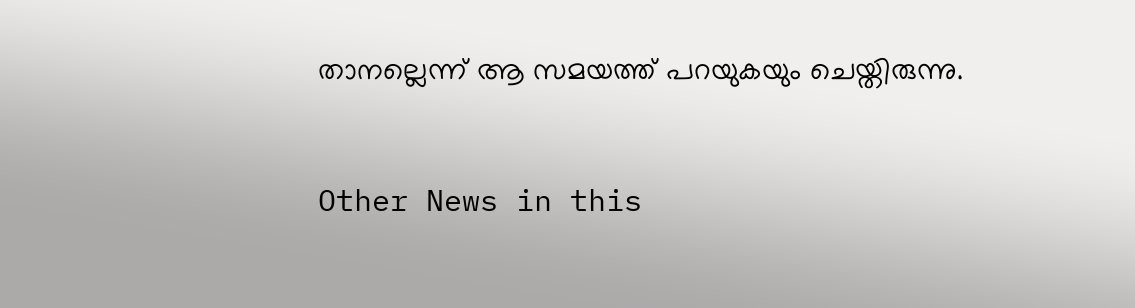താനല്ലെന്ന് ആ സമയത്ത് പറയുകയും ചെയ്തിരുന്നു.


Other News in this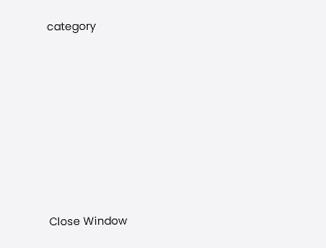category








Close Window